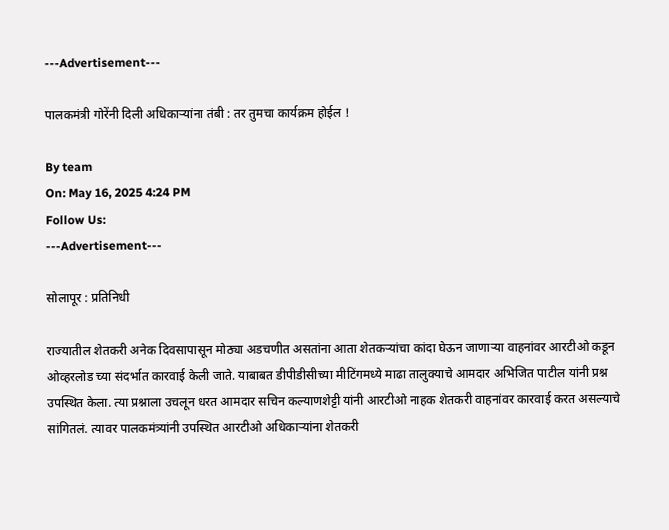---Advertisement---

पालकमंत्री गोरेंनी दिली अधिकाऱ्यांना तंबी : तर तुमचा कार्यक्रम होईल !

By team
On: May 16, 2025 4:24 PM
Follow Us:
---Advertisement---

सोलापूर : प्रतिनिधी

राज्यातील शेतकरी अनेक दिवसापासून मोठ्या अडचणीत असतांना आता शेतकऱ्यांचा कांदा घेऊन जाणाऱ्या वाहनांवर आरटीओ कडून ओव्हरलोड च्या संदर्भात कारवाई केली जाते. याबाबत डीपीडीसीच्या मीटिंगमध्ये माढा तालुक्याचे आमदार अभिजित पाटील यांनी प्रश्न उपस्थित केला. त्या प्रश्नाला उचलून धरत आमदार सचिन कल्याणशेट्टी यांनी आरटीओ नाहक शेतकरी वाहनांवर कारवाई करत असल्याचे सांगितलं. त्यावर पालकमंत्र्यांनी उपस्थित आरटीओ अधिकाऱ्यांना शेतकरी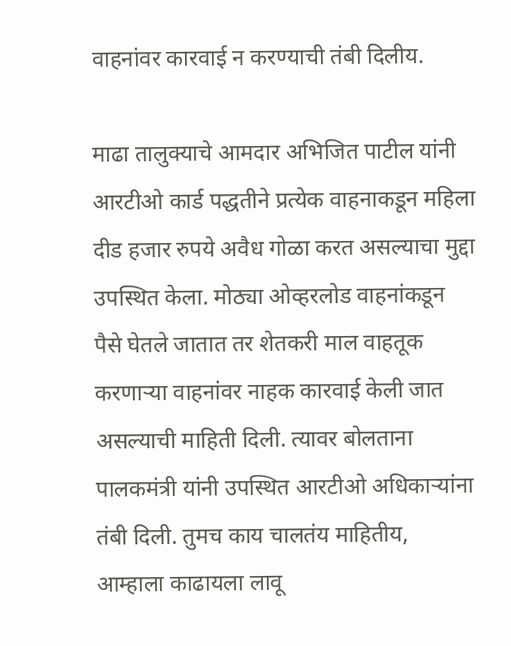वाहनांवर कारवाई न करण्याची तंबी दिलीय.

माढा तालुक्याचे आमदार अभिजित पाटील यांनी आरटीओ कार्ड पद्धतीने प्रत्येक वाहनाकडून महिला दीड हजार रुपये अवैध गोळा करत असल्याचा मुद्दा उपस्थित केला. मोठ्या ओव्हरलोड वाहनांकडून पैसे घेतले जातात तर शेतकरी माल वाहतूक करणाऱ्या वाहनांवर नाहक कारवाई केली जात असल्याची माहिती दिली. त्यावर बोलताना पालकमंत्री यांनी उपस्थित आरटीओ अधिकाऱ्यांना तंबी दिली. तुमच काय चालतंय माहितीय, आम्हाला काढायला लावू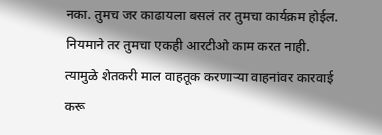नका. तुमच जर काढायला बसलं तर तुमचा कार्यक्रम होईल. नियमाने तर तुमचा एकही आरटीओ काम करत नाही. त्यामुळे शेतकरी माल वाहतूक करणाऱ्या वाहनांवर कारवाई करू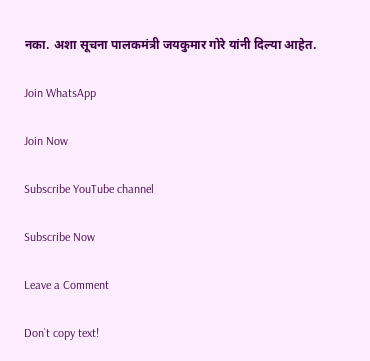नका. अशा सूचना पालकमंत्री जयकुमार गोरे यांनी दिल्या आहेत.

Join WhatsApp

Join Now

Subscribe YouTube channel

Subscribe Now

Leave a Comment

Don`t copy text!